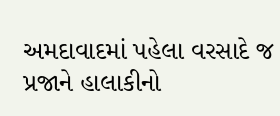અમદાવાદમાં પહેલા વરસાદે જ પ્રજાને હાલાકીનો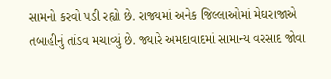સામનો કરવો પડી રહ્યો છે. રાજ્યમાં અનેક જિલ્લાઓમાં મેઘરાજાએ તબાહીનું તાંડવ મચાવ્યું છે. જ્યારે અમદાવાદમાં સામાન્ય વરસાદ જોવા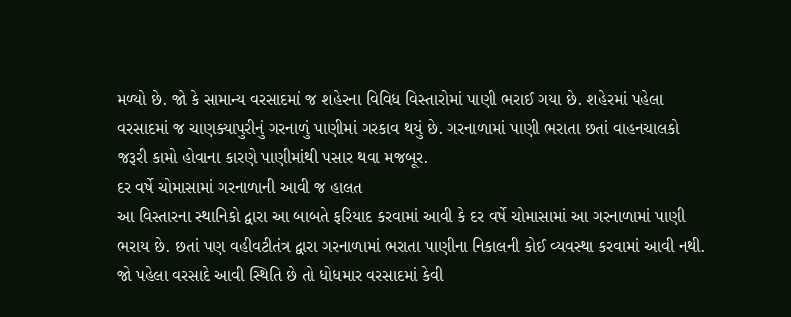મળ્યો છે. જો કે સામાન્ય વરસાદમાં જ શહેરના વિવિધ વિસ્તારોમાં પાણી ભરાઈ ગયા છે. શહેરમાં પહેલા વરસાદમાં જ ચાણક્યાપુરીનું ગરનાળું પાણીમાં ગરકાવ થયું છે. ગરનાળામાં પાણી ભરાતા છતાં વાહનચાલકો જરૂરી કામો હોવાના કારણે પાણીમાંથી પસાર થવા મજબૂર.
દર વર્ષે ચોમાસામાં ગરનાળાની આવી જ હાલત
આ વિસ્તારના સ્થાનિકો દ્વારા આ બાબતે ફરિયાદ કરવામાં આવી કે દર વર્ષે ચોમાસામાં આ ગરનાળામાં પાણી ભરાય છે. છતાં પણ વહીવટીતંત્ર દ્વારા ગરનાળામાં ભરાતા પાણીના નિકાલની કોઈ વ્યવસ્થા કરવામાં આવી નથી. જો પહેલા વરસાદે આવી સ્થિતિ છે તો ધોધમાર વરસાદમાં કેવી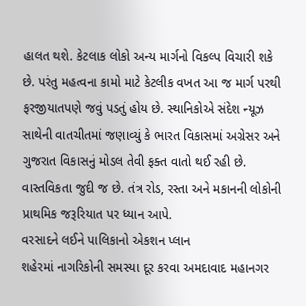હાલત થશે. કેટલાક લોકો અન્ય માર્ગનો વિકલ્પ વિચારી શકે છે. પરંતુ મહત્વના કામો માટે કેટલીક વખત આ જ માર્ગ પરથી ફરજીયાતપણે જવું પડતું હોય છે. સ્થાનિકોએ સંદેશ ન્યૂઝ સાથેની વાતચીતમાં જણાવ્યું કે ભારત વિકાસમાં અગ્રેસર અને ગુજરાત વિકાસનું મોડલ તેવી ફક્ત વાતો થઈ રહી છે. વાસ્તવિકતા જુદી જ છે. તંત્ર રોડ, રસ્તા અને મકાનની લોકોની પ્રાથમિક જરૂરિયાત પર ધ્યાન આપે.
વરસાદને લઈને પાલિકાનો એકશન પ્લાન
શહેરમાં નાગરિકોની સમસ્યા દૂર કરવા અમદાવાદ મહાનગર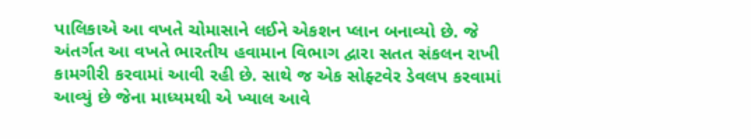પાલિકાએ આ વખતે ચોમાસાને લઈને એકશન પ્લાન બનાવ્યો છે. જે અંતર્ગત આ વખતે ભારતીય હવામાન વિભાગ દ્વારા સતત સંકલન રાખી કામગીરી કરવામાં આવી રહી છે. સાથે જ એક સોફ્ટવેર ડેવલપ કરવામાં આવ્યું છે જેના માધ્યમથી એ ખ્યાલ આવે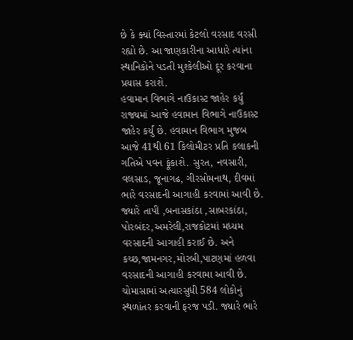છે કે ક્યાં વિસ્તારમાં કેટલો વરસાદ વરસી રહ્યો છે. આ જાણકારીના આધારે ત્યાંના સ્થાનિકોને પડતી મુશ્કેલીઓ દૂર કરવાના પ્રયાસ કરાશે.
હવામાન વિભાગે નાઉકાસ્ટ જાહેર કર્યું
રાજ્યમાં આજે હવામાન વિભાગે નાઉકાસ્ટ જાહેર કર્યું છે. હવામાન વિભાગ મુજબ આજે 41થી 61 કિલોમીટર પ્રતિ કલાકની ગતિએ પવન ફૂંકાશે. સુરત, નવસારી, વલસાડ, જૂનાગઢ, ગીરસોમનાથ, દીવમાં ભારે વરસાદની આગાહી કરવામાં આવી છે. જ્યારે તાપી ,બનાસકાંઠા ,સાબરકાંઠા, પોરબંદર,અમરેલી,રાજકોટમાં મધ્યમ વરસાદની આગાહી કરાઈ છે. અને કચ્છ,જામનગર,મોરબી,પાટણમાં હળવા વરસાદની આગાહી કરવામા આવી છે. ચોમાસામાં અત્યારસુધી 584 લોકોનું સ્થળાંતર કરવાની ફરજ પડી. જ્યારે ભારે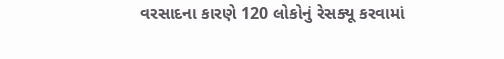વરસાદના કારણે 120 લોકોનું રેસક્યૂ કરવામાં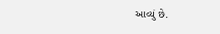આવ્યું છે.